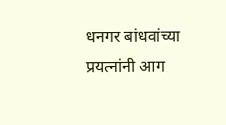धनगर बांधवांच्या प्रयत्नांनी आग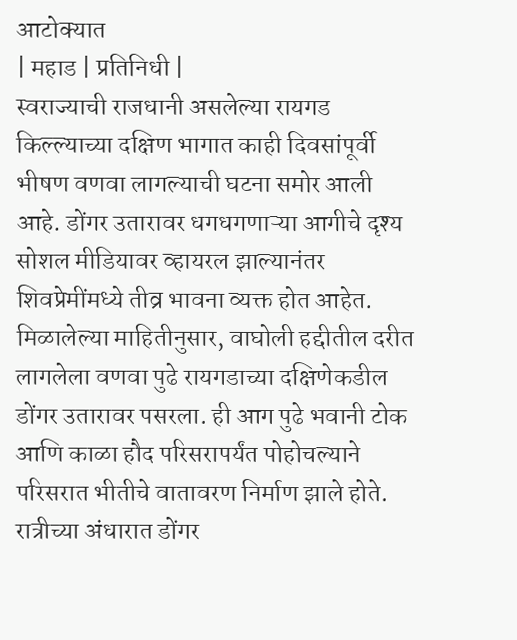आटोक्यात
| महाड | प्रतिनिधी |
स्वराज्याची राजधानी असलेल्या रायगड किल्ल्याच्या दक्षिण भागात काही दिवसांपूर्वी भीषण वणवा लागल्याची घटना समोर आली आहे. डोंगर उतारावर धगधगणाऱ्या आगीचे दृश्य सोशल मीडियावर व्हायरल झाल्यानंतर शिवप्रेमींमध्ये तीव्र भावना व्यक्त होत आहेत.
मिळालेल्या माहितीनुसार, वाघोली हद्दीतील दरीत लागलेला वणवा पुढे रायगडाच्या दक्षिणेकडील डोंगर उतारावर पसरला. ही आग पुढे भवानी टोक आणि काळा हौद परिसरापर्यंत पोहोचल्याने परिसरात भीतीचे वातावरण निर्माण झाले होते. रात्रीच्या अंधारात डोंगर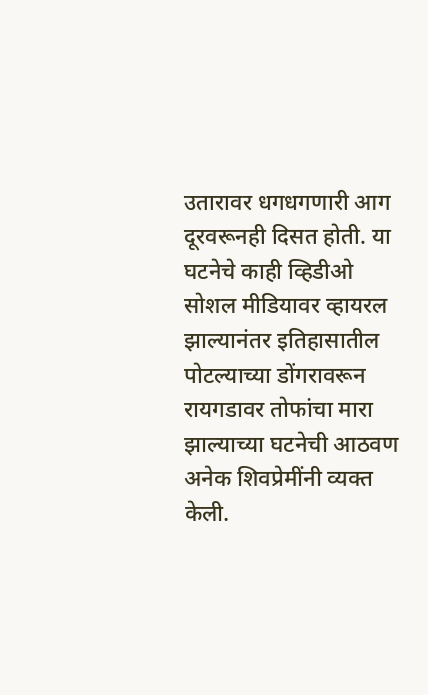उतारावर धगधगणारी आग दूरवरूनही दिसत होती. या घटनेचे काही व्हिडीओ सोशल मीडियावर व्हायरल झाल्यानंतर इतिहासातील पोटल्याच्या डोंगरावरून रायगडावर तोफांचा मारा झाल्याच्या घटनेची आठवण अनेक शिवप्रेमींनी व्यक्त केली.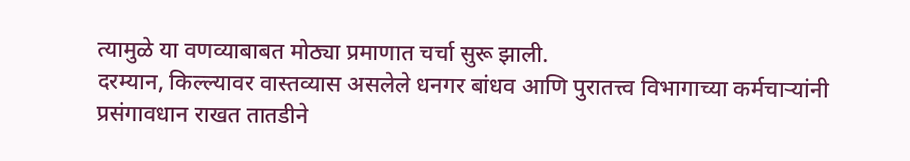त्यामुळे या वणव्याबाबत मोठ्या प्रमाणात चर्चा सुरू झाली.
दरम्यान, किल्ल्यावर वास्तव्यास असलेले धनगर बांधव आणि पुरातत्त्व विभागाच्या कर्मचाऱ्यांनी प्रसंगावधान राखत तातडीने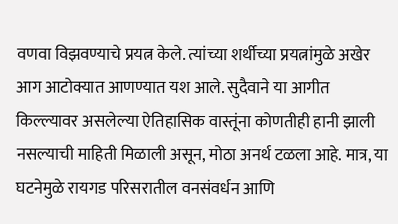वणवा विझवण्याचे प्रयत्न केले. त्यांच्या शर्थीच्या प्रयत्नांमुळे अखेर आग आटोक्यात आणण्यात यश आले. सुदैवाने या आगीत किल्ल्यावर असलेल्या ऐतिहासिक वास्तूंना कोणतीही हानी झाली नसल्याची माहिती मिळाली असून, मोठा अनर्थ टळला आहे. मात्र, या घटनेमुळे रायगड परिसरातील वनसंवर्धन आणि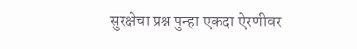सुरक्षेचा प्रश्न पुन्हा एकदा ऐरणीवर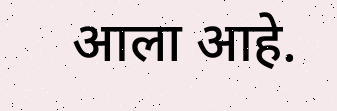आला आहे.